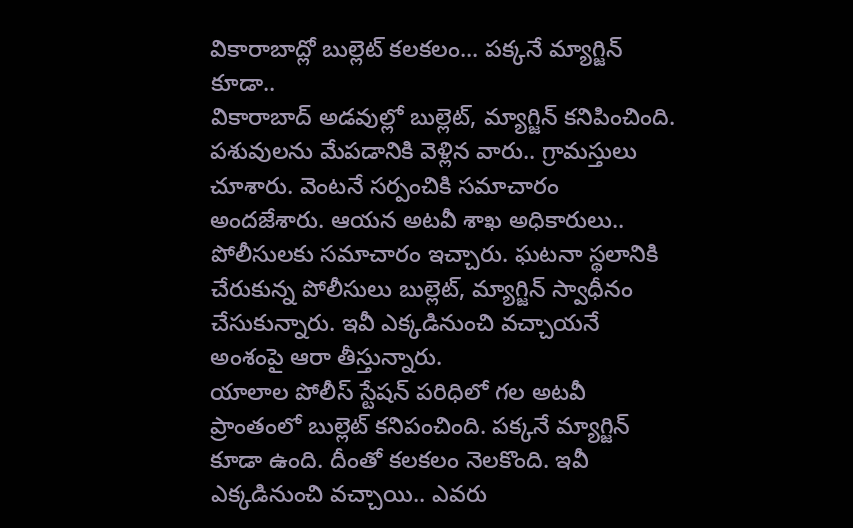వికారాబాద్లో బుల్లెట్ కలకలం... పక్కనే మ్యాగ్జిన్ కూడా..
వికారాబాద్ అడవుల్లో బుల్లెట్, మ్యాగ్జిన్ కనిపించింది. పశువులను మేపడానికి వెళ్లిన వారు.. గ్రామస్తులు చూశారు. వెంటనే సర్పంచికి సమాచారం అందజేశారు. ఆయన అటవీ శాఖ అధికారులు.. పోలీసులకు సమాచారం ఇచ్చారు. ఘటనా స్థలానికి చేరుకున్న పోలీసులు బుల్లెట్, మ్యాగ్జిన్ స్వాధీనం చేసుకున్నారు. ఇవీ ఎక్కడినుంచి వచ్చాయనే అంశంపై ఆరా తీస్తున్నారు.
యాలాల పోలీస్ స్టేషన్ పరిధిలో గల అటవీ ప్రాంతంలో బుల్లెట్ కనిపంచింది. పక్కనే మ్యాగ్జిన్ కూడా ఉంది. దీంతో కలకలం నెలకొంది. ఇవీ ఎక్కడినుంచి వచ్చాయి.. ఎవరు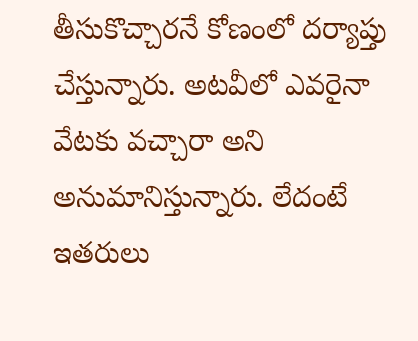తీసుకొచ్చారనే కోణంలో దర్యాప్తు చేస్తున్నారు. అటవీలో ఎవరైనా వేటకు వచ్చారా అని అనుమానిస్తున్నారు. లేదంటే ఇతరులు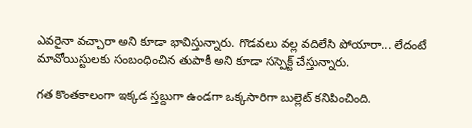ఎవరైనా వచ్చారా అని కూడా భావిస్తున్నారు. గొడవలు వల్ల వదిలేసి పోయారా... లేదంటే మావోయిస్టులకు సంబంధించిన తుపాకీ అని కూడా సస్పెక్ట్ చేస్తున్నారు.

గత కొంతకాలంగా ఇక్కడ స్తబ్దుగా ఉండగా ఒక్కసారిగా బుల్లెట్ కనిపించింది.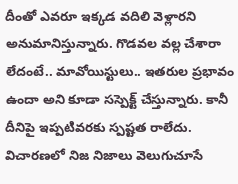దీంతో ఎవరూ ఇక్కడ వదిలి వెళ్లారని అనుమానిస్తున్నారు. గొడవల వల్ల చేశారా లేదంటే.. మావోయిస్టులు.. ఇతరుల ప్రభావం ఉందా అని కూడా సస్పెక్ట్ చేస్తున్నారు. కానీ దీనిపై ఇప్పటివరకు స్పష్టత రాలేదు. విచారణలో నిజ నిజాలు వెలుగుచూసే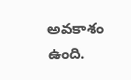అవకాశం ఉంది.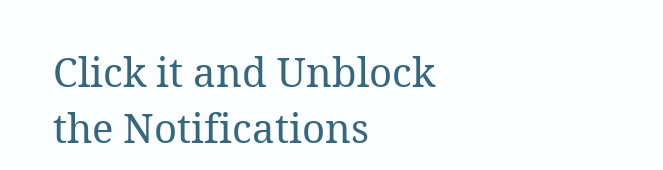Click it and Unblock the Notifications